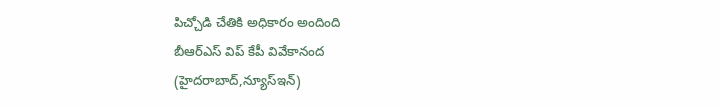పిచ్చోడి చేతికి అధికారం అందింది
బీఆర్ఎస్ విప్ కేపీ వివేకానంద
(హైదరాబాద్,న్యూస్ఇన్)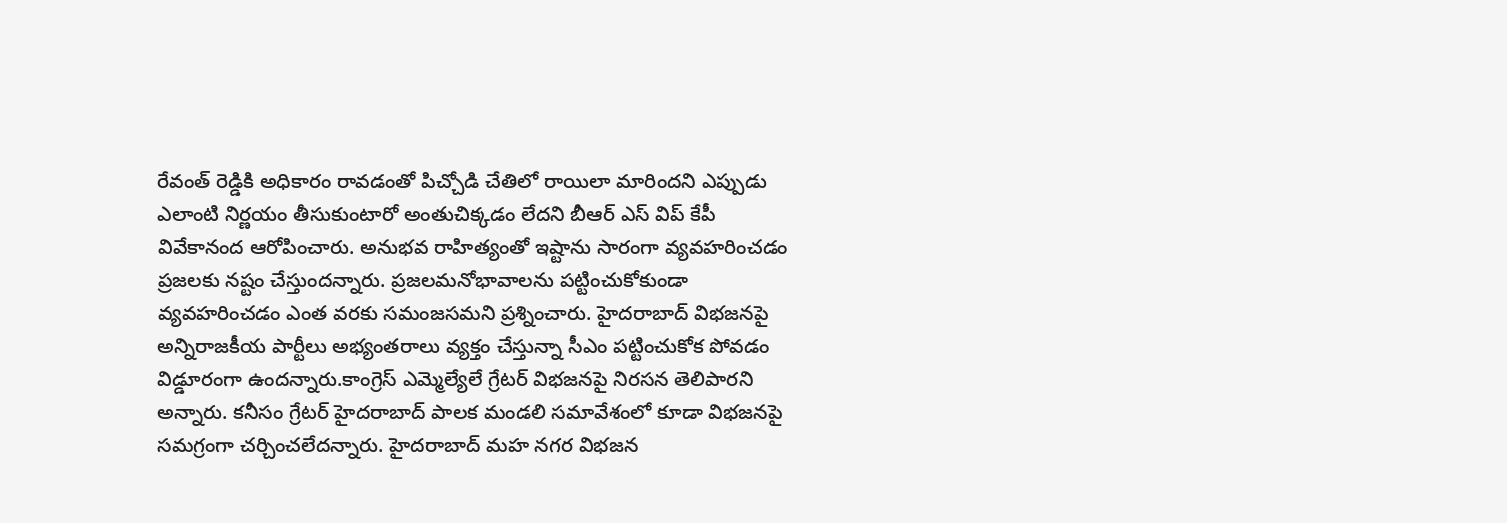రేవంత్ రెడ్డికి అధికారం రావడంతో పిచ్చోడి చేతిలో రాయిలా మారిందని ఎప్పుడు ఎలాంటి నిర్ణయం తీసుకుంటారో అంతుచిక్కడం లేదని బీఆర్ ఎస్ విప్ కేపీ వివేకానంద ఆరోపించారు. అనుభవ రాహిత్యంతో ఇష్టాను సారంగా వ్యవహరించడం ప్రజలకు నష్టం చేస్తుందన్నారు. ప్రజలమనోభావాలను పట్టించుకోకుండా వ్యవహరించడం ఎంత వరకు సమంజసమని ప్రశ్నించారు. హైదరాబాద్ విభజనపై అన్నిరాజకీయ పార్టీలు అభ్యంతరాలు వ్యక్తం చేస్తున్నా సీఎం పట్టించుకోక పోవడం విడ్డూరంగా ఉందన్నారు.కాంగ్రెస్ ఎమ్మెల్యేలే గ్రేటర్ విభజనపై నిరసన తెలిపారని అన్నారు. కనీసం గ్రేటర్ హైదరాబాద్ పాలక మండలి సమావేశంలో కూడా విభజనపై సమగ్రంగా చర్చించలేదన్నారు. హైదరాబాద్ మహ నగర విభజన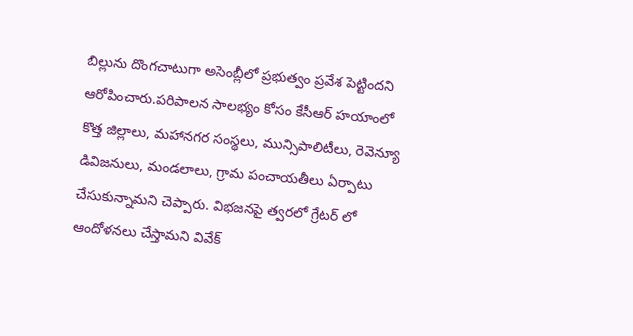బిల్లును దొంగచాటుగా అసెంబ్లీలో ప్రభుత్వం ప్రవేశ పెట్టిందని ఆరోపించారు.పరిపాలన సాలభ్యం కోసం కేసీఆర్ హయాంలో కొత్త జిల్లాలు, మహానగర సంస్థలు, మున్సిపాలిటీలు, రెవెన్యూ డివిజనులు, మండలాలు, గ్రామ పంచాయతీలు ఏర్పాటు చేసుకున్నామని చెప్పారు. విభజనపై త్వరలో గ్రేటర్ లో ఆందోళనలు చేస్తామని వివేక్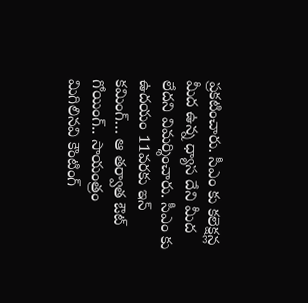ప్రకటించారు. సీఎం కు కలెక్షన్ల మీద ఉన్న ధ్యాస దేని మీద లేదని విమర్శించారు. సీఎం కు ఉదయం 11వరకు ఇన్ కమింగ్… ఆ తర్వాత ఔట్ గోయింగ్.. సాయంత్రం మిగిలినవి కౌంటింగ్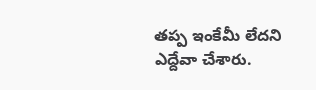తప్ప ఇంకేమీ లేదని ఎద్దేవా చేశారు.